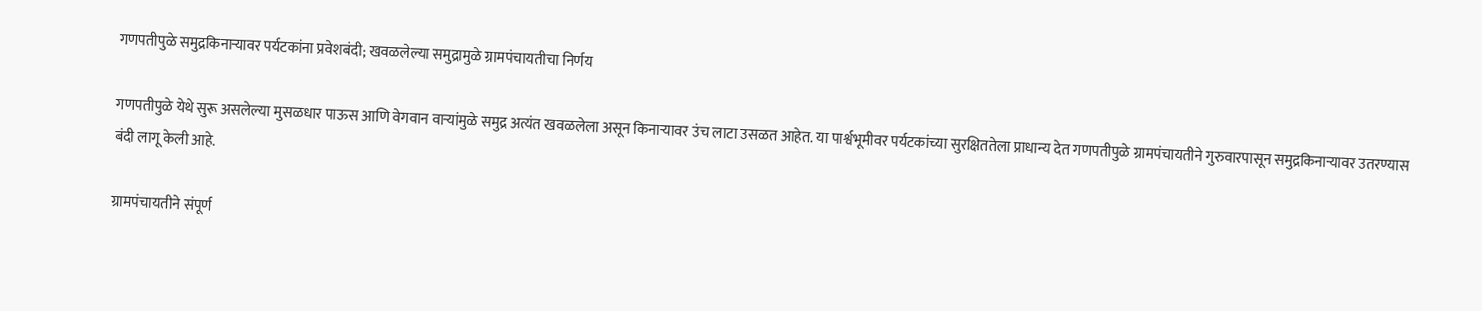गणपतीपुळे समुद्रकिनाऱ्यावर पर्यटकांना प्रवेशबंदी; खवळलेल्या समुद्रामुळे ग्रामपंचायतीचा निर्णय

गणपतीपुळे येथे सुरू असलेल्या मुसळधार पाऊस आणि वेगवान वाऱ्यांमुळे समुद्र अत्यंत खवळलेला असून किनाऱ्यावर उंच लाटा उसळत आहेत. या पार्श्वभूमीवर पर्यटकांच्या सुरक्षिततेला प्राधान्य देत गणपतीपुळे ग्रामपंचायतीने गुरुवारपासून समुद्रकिनाऱ्यावर उतरण्यास बंदी लागू केली आहे.

ग्रामपंचायतीने संपूर्ण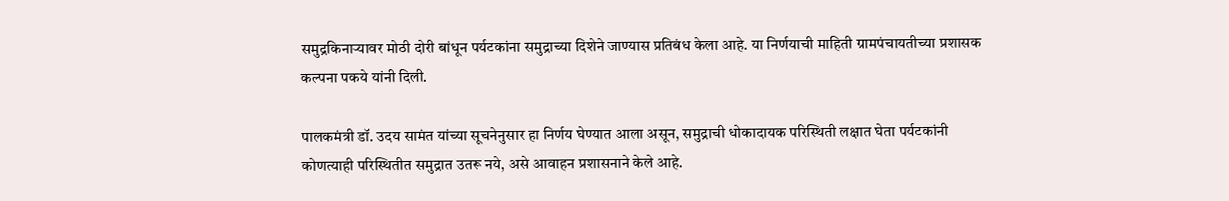समुद्रकिनाऱ्यावर मोठी दोरी बांधून पर्यटकांना समुद्राच्या दिशेने जाण्यास प्रतिबंध केला आहे. या निर्णयाची माहिती ग्रामपंचायतीच्या प्रशासक कल्पना पकये यांनी दिली.

पालकमंत्री डॉ. उदय सामंत यांच्या सूचनेनुसार हा निर्णय घेण्यात आला असून, समुद्राची धोकादायक परिस्थिती लक्षात घेता पर्यटकांनी कोणत्याही परिस्थितीत समुद्रात उतरू नये, असे आवाहन प्रशासनाने केले आहे.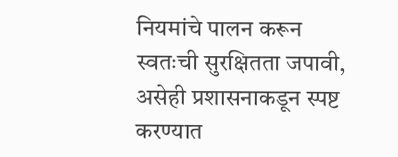नियमांचे पालन करून स्वतःची सुरक्षितता जपावी, असेही प्रशासनाकडून स्पष्ट करण्यात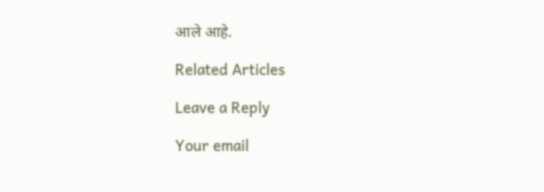आले आहे.

Related Articles

Leave a Reply

Your email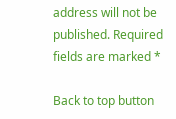address will not be published. Required fields are marked *

Back to top button